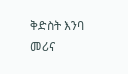ቅድስት እንባ መሪና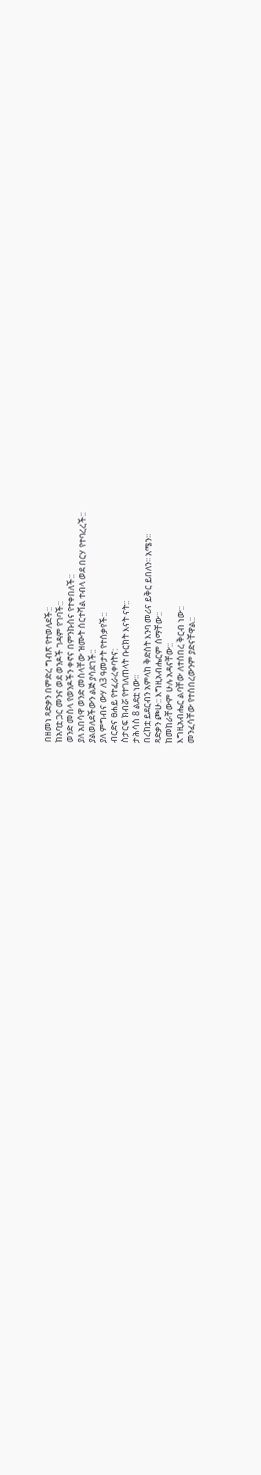በዘመነ ጻድቃን በምድረ ግብጽ የተወለደች::
ከአባቷ ጋር መንና ወደ ወንዶች ገዳም የገባች::
ወንድ መስላ የወንዶችን ቀኖና በምንኩስና የተቀበለች::
ያለ አበሳዋ ወንድ መስላቸው ዝሙት ሰርተሻል ተብላ ወደ በርሃ የተባረረች::
ያልወለደችውን ልጅ ያሳደገች::
ያለ ምግብና ውሃ ለ3 ዓመታት የተሰቃየች::
ብርድና ፀሐይ የተፈራረቀባትና:
ስታርፍ ክብሯ የተገለጠላት ቡርክት እናት ናት::
ታሕሳስ 8 ልደቷ ነው፡፡
በረከቷ ይደርብን አምላከ ቅድስት እንባ መሪና ይቅር ይበለን፡፡ አሜን፡፡
ጻድቃን ጮሁ:: እግዚአብሔርም ሰማቸው::
ከመከራቸውም ሁሉ አዳናቸው::
እግዚአብሔር ልባቸው ለተሰበረ ቅርብ ነው::
መንፈሳቸው የተሰበረውንም ያድናቸዋል::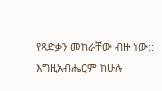የጻድቃን መከራቸው ብዙ ነው::
እግዚአብሔርም ከሁሉ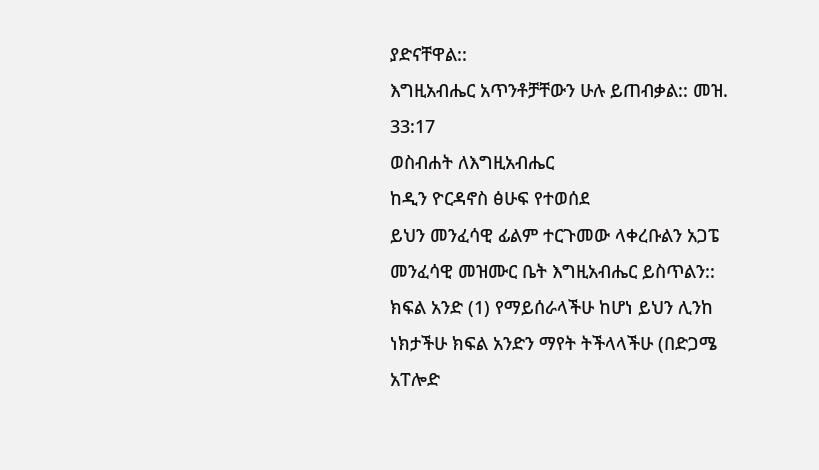ያድናቸዋል::
እግዚአብሔር አጥንቶቻቸውን ሁሉ ይጠብቃል:: መዝ. 33:17
ወስብሐት ለእግዚአብሔር
ከዲን ዮርዳኖስ ፅሁፍ የተወሰደ
ይህን መንፈሳዊ ፊልም ተርጉመው ላቀረቡልን አጋፔ መንፈሳዊ መዝሙር ቤት እግዚአብሔር ይስጥልን::
ክፍል አንድ (1) የማይሰራላችሁ ከሆነ ይህን ሊንከ ነክታችሁ ክፍል አንድን ማየት ትችላላችሁ (በድጋሜ አፐሎድ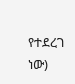የተደረገ ነው)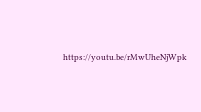https://youtu.be/rMwUheNjWpk